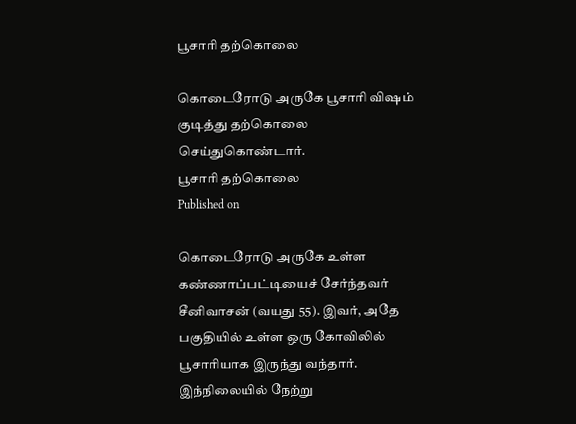பூசாரி தற்கொலை

கொடைரோடு அருகே பூசாரி விஷம் குடித்து தற்கொலை செய்துகொண்டார்.
பூசாரி தற்கொலை
Published on

கொடைரோடு அருகே உள்ள கண்ணாப்பட்டியைச் சேர்ந்தவர் சீனிவாசன் (வயது 55). இவர், அதே பகுதியில் உள்ள ஒரு கோவிலில் பூசாரியாக இருந்து வந்தார். இந்நிலையில் நேற்று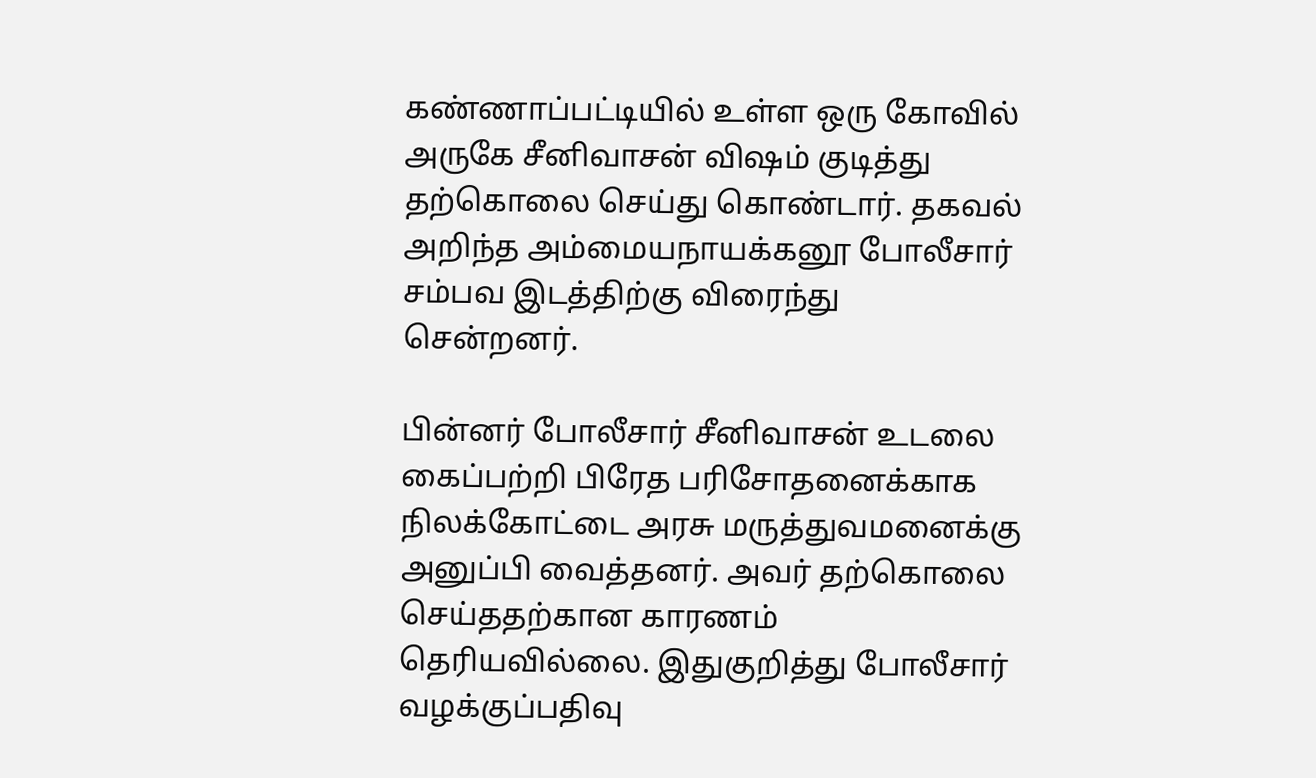கண்ணாப்பட்டியில் உள்ள ஒரு கோவில் அருகே சீனிவாசன் விஷம் குடித்து தற்கொலை செய்து கொண்டார். தகவல் அறிந்த அம்மையநாயக்கனூ போலீசார் சம்பவ இடத்திற்கு விரைந்து சென்றனர்.

பின்னர் போலீசார் சீனிவாசன் உடலை கைப்பற்றி பிரேத பரிசோதனைக்காக நிலக்கோட்டை அரசு மருத்துவமனைக்கு அனுப்பி வைத்தனர். அவர் தற்கொலை செய்ததற்கான காரணம் தெரியவில்லை. இதுகுறித்து போலீசார் வழக்குப்பதிவு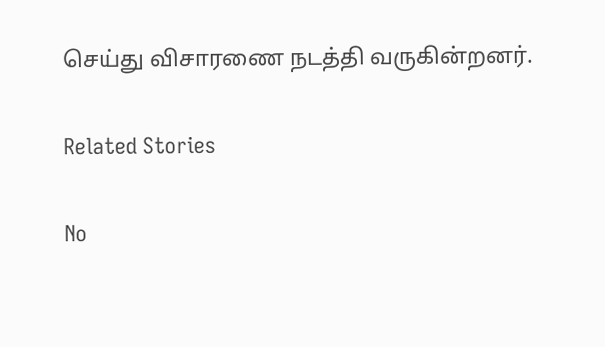செய்து விசாரணை நடத்தி வருகின்றனர்.

Related Stories

No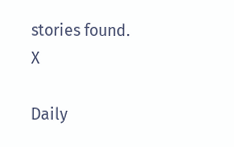stories found.
X

Daily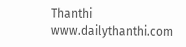Thanthi
www.dailythanthi.com